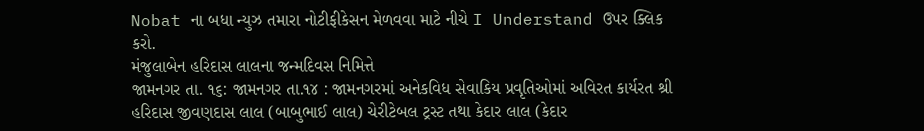Nobat ના બધા ન્યુઝ તમારા નોટીફીકેસન મેળવવા માટે નીચે I Understand ઉપર ક્લિક કરો.
મંજુલાબેન હરિદાસ લાલના જન્મદિવસ નિમિત્તે
જામનગર તા. ૧૬: જામનગર તા.૧૪ : જામનગરમાં અનેકવિધ સેવાકિય પ્રવૃતિઓમાં અવિરત કાર્યરત શ્રી હરિદાસ જીવણદાસ લાલ (બાબુભાઈ લાલ) ચેરીટેબલ ટ્રસ્ટ તથા કેદાર લાલ (કેદાર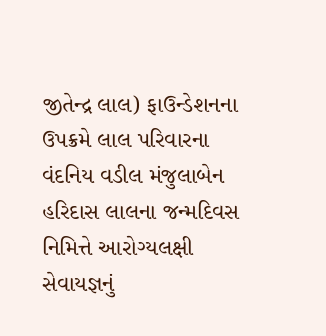જીતેન્દ્ર લાલ) ફાઉન્ડેશનના ઉપક્રમે લાલ પરિવારના વંદનિય વડીલ મંજુલાબેન હરિદાસ લાલના જન્મદિવસ નિમિત્તે આરોગ્યલક્ષી સેવાયજ્ઞનું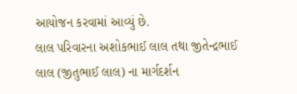આયોજન કરવામાં આવ્યું છે.
લાલ પરિવારના અશોકભાઈ લાલ તથા જીતેન્દ્રભાઈ લાલ (જીતુભાઈ લાલ) ના માર્ગદર્શન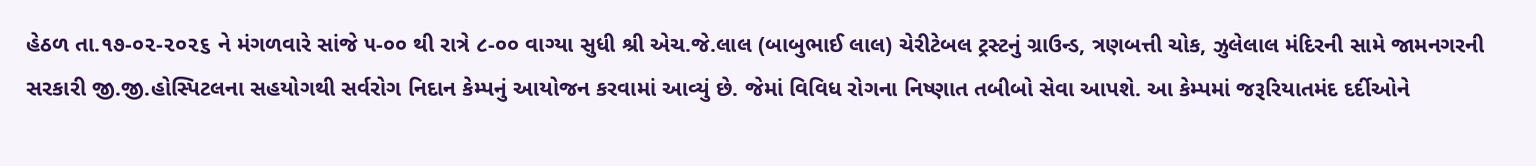હેઠળ તા.૧૭-૦૨-૨૦૨૬ ને મંગળવારે સાંજે ૫-૦૦ થી રાત્રે ૮-૦૦ વાગ્યા સુધી શ્રી એચ.જે.લાલ (બાબુભાઈ લાલ) ચેરીટેબલ ટ્રસ્ટનું ગ્રાઉન્ડ, ત્રણબત્તી ચોક, ઝુલેલાલ મંદિરની સામે જામનગરની સરકારી જી.જી.હોસ્પિટલના સહયોગથી સર્વરોગ નિદાન કેમ્પનું આયોજન કરવામાં આવ્યું છે. જેમાં વિવિધ રોગના નિષ્ણાત તબીબો સેવા આપશે. આ કેમ્પમાં જરૂરિયાતમંદ દર્દીઓને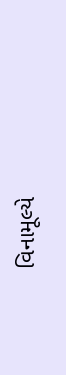વિનામૂલ્યે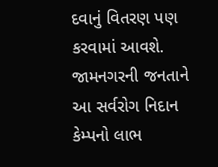દવાનું વિતરણ પણ કરવામાં આવશે. જામનગરની જનતાને આ સર્વરોગ નિદાન કેમ્પનો લાભ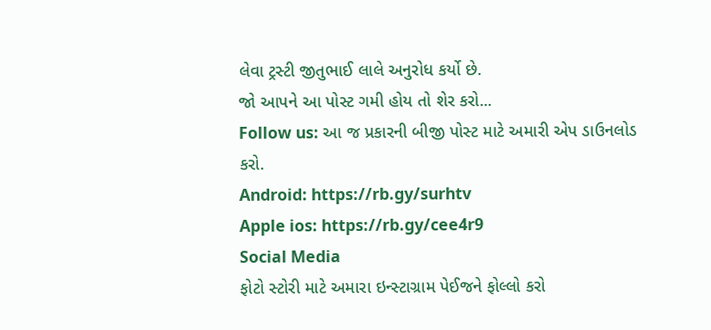લેવા ટ્રસ્ટી જીતુભાઈ લાલે અનુરોધ કર્યો છે.
જો આપને આ પોસ્ટ ગમી હોય તો શેર કરો...
Follow us: આ જ પ્રકારની બીજી પોસ્ટ માટે અમારી એપ ડાઉનલોડ કરો.
Android: https://rb.gy/surhtv
Apple ios: https://rb.gy/cee4r9
Social Media
ફોટો સ્ટોરી માટે અમારા ઇન્સ્ટાગ્રામ પેઈજને ફોલ્લો કરો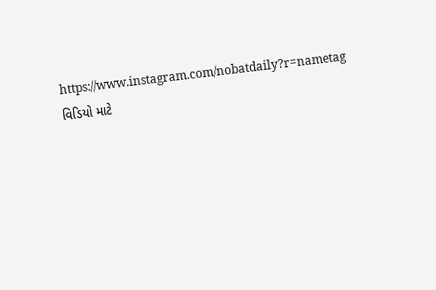https://www.instagram.com/nobatdaily?r=nametag
વિડિયો માટે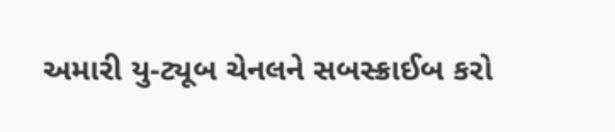અમારી યુ-ટ્યૂબ ચેનલને સબસ્ક્રાઈબ કરો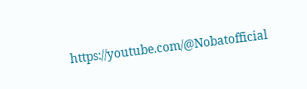https://youtube.com/@Nobatofficial